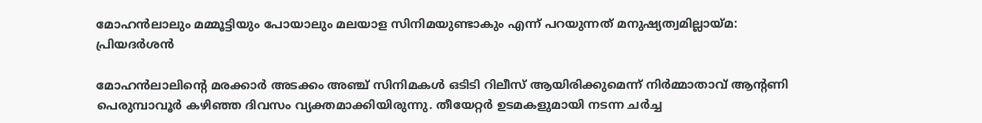മോഹന്‍ലാലും മമ്മൂട്ടിയും പോയാലും മലയാള സിനിമയുണ്ടാകും എന്ന് പറയുന്നത് മനുഷ്യത്വമില്ലായ്മ: പ്രിയദര്‍ശന്‍

മോഹന്‍ലാലിന്റെ മരക്കാര്‍ അടക്കം അഞ്ച് സിനിമകള്‍ ഒടിടി റിലീസ് ആയിരിക്കുമെന്ന് നിര്‍മ്മാതാവ് ആന്റണി പെരുമ്പാവൂര്‍ കഴിഞ്ഞ ദിവസം വ്യക്തമാക്കിയിരുന്നു. തീയേറ്റര്‍ ഉടമകളുമായി നടന്ന ചര്‍ച്ച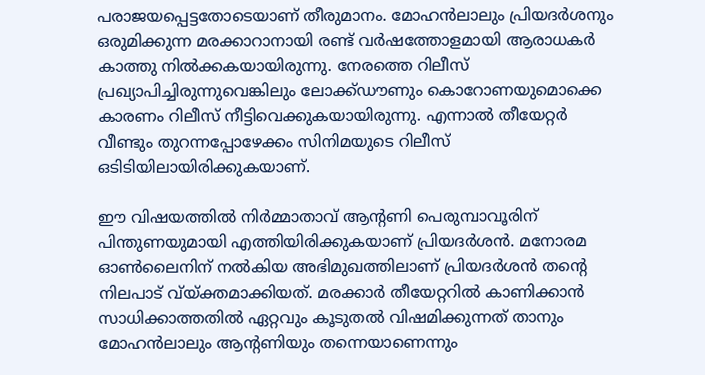പരാജയപ്പെട്ടതോടെയാണ് തീരുമാനം. മോഹന്‍ലാലും പ്രിയദര്‍ശനും ഒരുമിക്കുന്ന മരക്കാറാനായി രണ്ട് വര്‍ഷത്തോളമായി ആരാധകര്‍ കാത്തു നില്‍ക്കകയായിരുന്നു. നേരത്തെ റിലീസ് പ്രഖ്യാപിച്ചിരുന്നുവെങ്കിലും ലോക്ക്ഡൗണും കൊറോണയുമൊക്കെ കാരണം റിലീസ് നീട്ടിവെക്കുകയായിരുന്നു. എന്നാല്‍ തീയേറ്റര്‍ വീണ്ടും തുറന്നപ്പോഴേക്കം സിനിമയുടെ റിലീസ് ഒടിടിയിലായിരിക്കുകയാണ്.

ഈ വിഷയത്തില്‍ നിര്‍മ്മാതാവ് ആന്റണി പെരുമ്പാവൂരിന് പിന്തുണയുമായി എത്തിയിരിക്കുകയാണ് പ്രിയദര്‍ശന്‍. മനോരമ ഓണ്‍ലൈനിന് നല്‍കിയ അഭിമുഖത്തിലാണ് പ്രിയദര്‍ശന്‍ തന്റെ നിലപാട് വ്യ്ക്തമാക്കിയത്. മരക്കാര്‍ തീയേറ്ററില്‍ കാണിക്കാന്‍ സാധിക്കാത്തതില്‍ ഏറ്റവും കൂടുതല്‍ വിഷമിക്കുന്നത് താനും മോഹന്‍ലാലും ആന്റണിയും തന്നെയാണെന്നും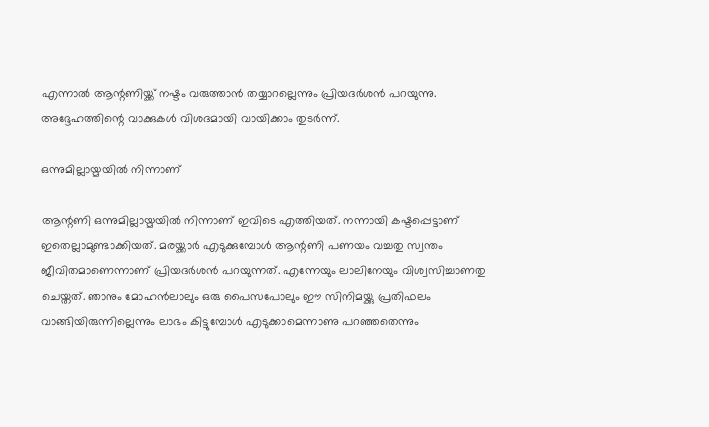എന്നാല്‍ ആന്റണിയ്ക്ക് നഷ്ടം വരുത്താന്‍ തയ്യാറല്ലെന്നും പ്രിയദര്‍ശന്‍ പറയുന്നു. അദ്ദേഹത്തിന്റെ വാക്കുകള്‍ വിശദമായി വായിക്കാം തുടര്‍ന്ന്.

ഒന്നുമില്ലായ്മയില്‍ നിന്നാണ്

ആന്റണി ഒന്നുമില്ലായ്മയില്‍ നിന്നാണ് ഇവിടെ എത്തിയത്. നന്നായി കഷ്ടപ്പെട്ടാണ് ഇതെല്ലാമുണ്ടാക്കിയത്. മരയ്ക്കാര്‍ എടുക്കുമ്പോള്‍ ആന്റണി പണയം വച്ചതു സ്വന്തം ജീവിതമാണെന്നാണ് പ്രിയദര്‍ശന്‍ പറയുന്നത്. എന്നേയും ലാലിനേയും വിശ്വസിച്ചാണതു ചെയ്തത്. ഞാനും മോഹന്‍ലാലും ഒരു പൈസപോലും ഈ സിനിമയ്ക്കു പ്രതിഫലം വാങ്ങിയിരുന്നില്ലെന്നും ലാഭം കിട്ടുമ്പോള്‍ എടുക്കാമെന്നാണു പറഞ്ഞതെന്നും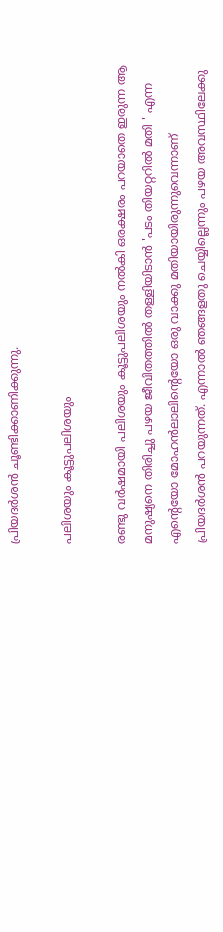പ്രിയദര്‍ശന്‍ ചൂണ്ടിക്കാണിക്കുന്നു.

പലിശയും കൂട്ടുപലിശയും

രണ്ടു വര്‍ഷമായി പലിശയും കൂട്ടുപലിശയും നല്‍കി ഒരക്ഷരം പറയാതെ ഇരുന്ന ആ മനുഷ്യനെ തിരിച്ചു പഴയ ജീവിതത്തില്‍ തള്ളിയിടാന്‍ 'പടം തിയറ്ററില്‍ മതി ' എന്ന എന്റെയോ മോഹന്‍ലാലിന്റെയോ ഒരു വാക്കു മതിയായിരുന്നുവെന്നാണ് പ്രിയദര്‍ശന്‍ പറയുന്നത്. എന്നാല്‍ ഞങ്ങളതു ചെയ്യില്ലെന്നും പഴയ അവസ്ഥിലേക്കു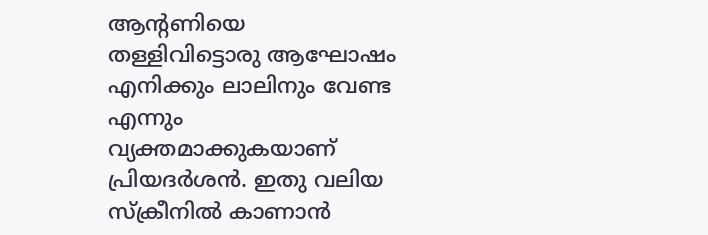ആന്റണിയെ തള്ളിവിട്ടൊരു ആഘോഷം എനിക്കും ലാലിനും വേണ്ട എന്നും വ്യക്തമാക്കുകയാണ് പ്രിയദര്‍ശന്‍. ഇതു വലിയ സ്‌ക്രീനില്‍ കാണാന്‍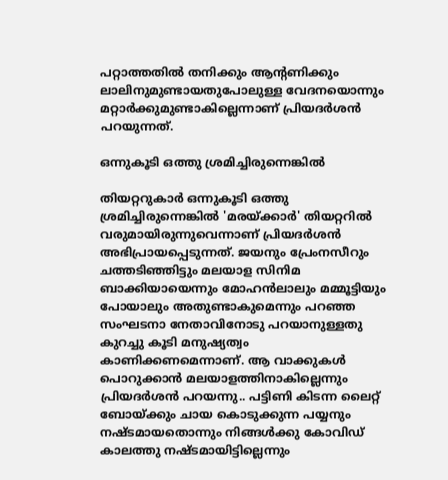പറ്റാത്തതില്‍ തനിക്കും ആന്റണിക്കും ലാലിനുമുണ്ടായതുപോലുള്ള വേദനയൊന്നും മറ്റാര്‍ക്കുമുണ്ടാകില്ലെന്നാണ് പ്രിയദര്‍ശന്‍ പറയുന്നത്.

ഒന്നുകൂടി ഒത്തു ശ്രമിച്ചിരുന്നെങ്കില്‍

തിയറ്ററുകാര്‍ ഒന്നുകൂടി ഒത്തു ശ്രമിച്ചിരുന്നെങ്കില്‍ 'മരയ്ക്കാര്‍' തിയറ്ററില്‍ വരുമായിരുന്നുവെന്നാണ് പ്രിയദര്‍ശന്‍ അഭിപ്രായപ്പെടുന്നത്. ജയനും പ്രേംനസീറും ചത്തടിഞ്ഞിട്ടും മലയാള സിനിമ ബാക്കിയായെന്നും മോഹന്‍ലാലും മമ്മൂട്ടിയും പോയാലും അതുണ്ടാകുമെന്നും പറഞ്ഞ സംഘടനാ നേതാവിനോടു പറയാനുള്ളതു കുറച്ചു കൂടി മനുഷ്യത്വം കാണിക്കണമെന്നാണ്. ആ വാക്കുകള്‍ പൊറുക്കാന്‍ മലയാളത്തിനാകില്ലെന്നും പ്രിയദര്‍ശന്‍ പറയന്നു.. പട്ടിണി കിടന്ന ലൈറ്റ് ബോയ്ക്കും ചായ കൊടുക്കുന്ന പയ്യനും നഷ്ടമായതൊന്നും നിങ്ങള്‍ക്കു കോവിഡ് കാലത്തു നഷ്ടമായിട്ടില്ലെന്നും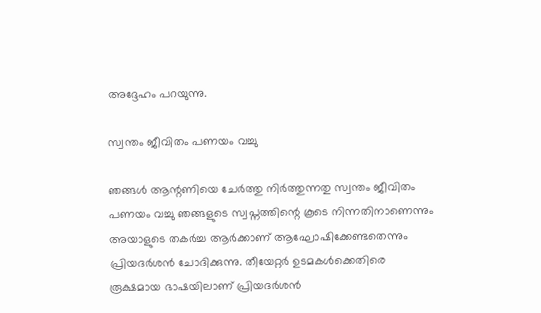അദ്ദേഹം പറയുന്നു.

സ്വന്തം ജീവിതം പണയം വച്ചു

ഞങ്ങള്‍ ആന്റണിയെ ചേര്‍ത്തു നിര്‍ത്തുന്നതു സ്വന്തം ജീവിതം പണയം വച്ചു ഞങ്ങളുടെ സ്വപ്നത്തിന്റെ കൂടെ നിന്നതിനാണെന്നും അയാളുടെ തകര്‍ച്ച ആര്‍ക്കാണ് ആഘോഷിക്കേണ്ടതെന്നും പ്രിയദര്‍ശന്‍ ചോദിക്കുന്നു. തീയേറ്റര്‍ ഉടമകള്‍ക്കെതിരെ രൂക്ഷമായ ഭാഷയിലാണ് പ്രിയദര്‍ശന്‍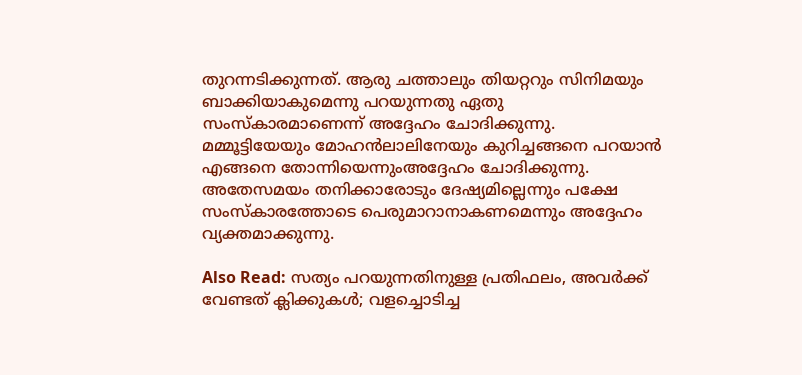തുറന്നടിക്കുന്നത്. ആരു ചത്താലും തിയറ്ററും സിനിമയും ബാക്കിയാകുമെന്നു പറയുന്നതു ഏതു സംസ്‌കാരമാണെന്ന് അദ്ദേഹം ചോദിക്കുന്നു. മമ്മൂട്ടിയേയും മോഹന്‍ലാലിനേയും കുറിച്ചങ്ങനെ പറയാന്‍ എങ്ങനെ തോന്നിയെന്നുംഅദ്ദേഹം ചോദിക്കുന്നു. അതേസമയം തനിക്കാരോടും ദേഷ്യമില്ലെന്നും പക്ഷേ സംസ്‌കാരത്തോടെ പെരുമാറാനാകണമെന്നും അദ്ദേഹം വ്യക്തമാക്കുന്നു.

Also Read: സത്യം പറയുന്നതിനുള്ള പ്രതിഫലം, അവര്‍ക്ക് വേണ്ടത് ക്ലിക്കുകള്‍; വളച്ചൊടിച്ച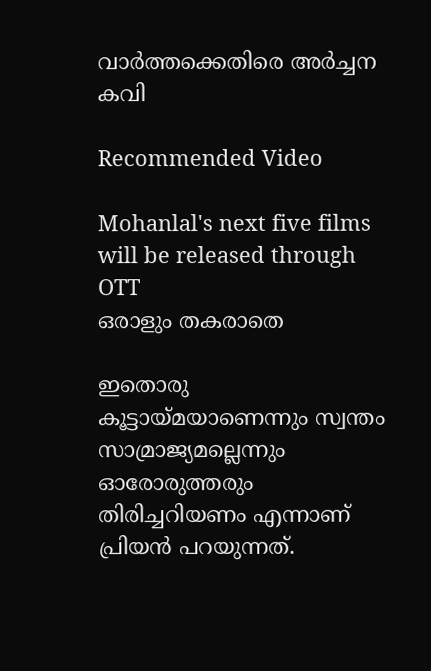വാര്‍ത്തക്കെതിരെ അര്‍ച്ചന കവി

Recommended Video

Mohanlal's next five films will be released through OTT
ഒരാളും തകരാതെ

ഇതൊരു കൂട്ടായ്മയാണെന്നും സ്വന്തം സാമ്രാജ്യമല്ലെന്നും ഓരോരുത്തരും തിരിച്ചറിയണം എന്നാണ് പ്രിയന്‍ പറയുന്നത്.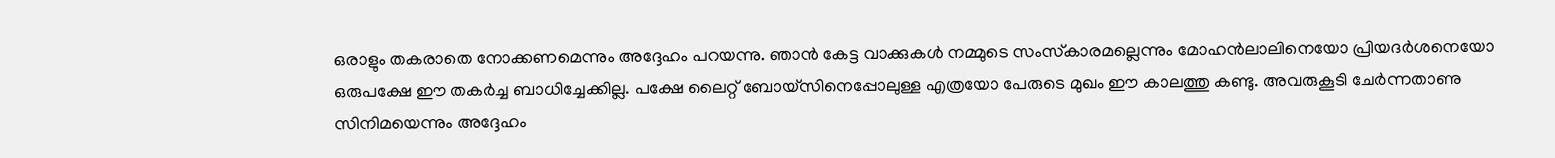ഒരാളും തകരാതെ നോക്കണമെന്നും അദ്ദേഹം പറയന്നു. ഞാന്‍ കേട്ട വാക്കുകള്‍ നമ്മുടെ സംസ്‌കാരമല്ലെന്നും മോഹന്‍ലാലിനെയോ പ്രിയദര്‍ശനെയോ ഒരുപക്ഷേ ഈ തകര്‍ച്ച ബാധിച്ചേക്കില്ല. പക്ഷേ ലൈറ്റ് ബോയ്‌സിനെപ്പോലുള്ള എത്രയോ പേരുടെ മുഖം ഈ കാലത്തു കണ്ടു. അവരുകൂടി ചേര്‍ന്നതാണു സിനിമയെന്നും അദ്ദേഹം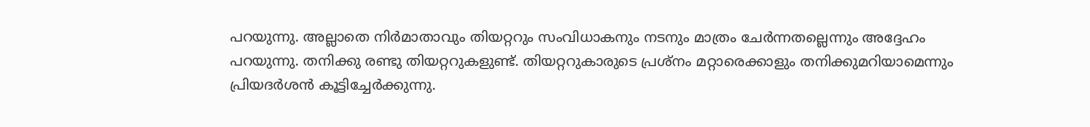പറയുന്നു. അല്ലാതെ നിര്‍മാതാവും തിയറ്ററും സംവിധാകനും നടനും മാത്രം ചേര്‍ന്നതല്ലെന്നും അദ്ദേഹം പറയുന്നു. തനിക്കു രണ്ടു തിയറ്ററുകളുണ്ട്. തിയറ്ററുകാരുടെ പ്രശ്‌നം മറ്റാരെക്കാളും തനിക്കുമറിയാമെന്നും പ്രിയദര്‍ശന്‍ കൂട്ടിച്ചേര്‍ക്കുന്നു.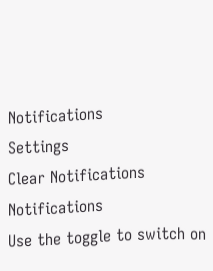Notifications
Settings
Clear Notifications
Notifications
Use the toggle to switch on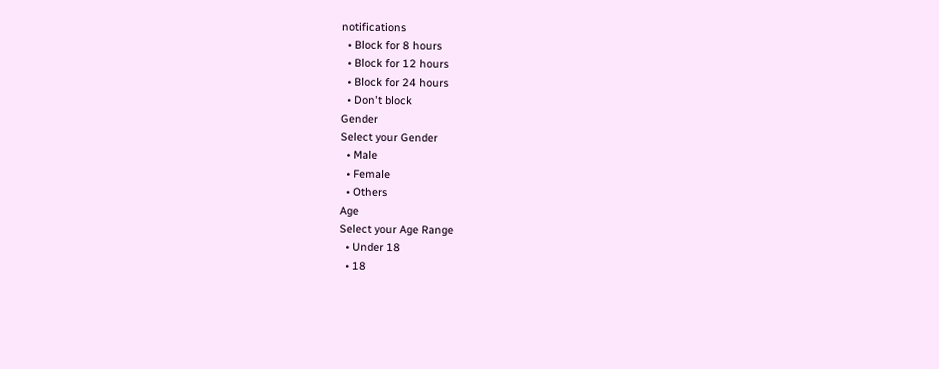notifications
  • Block for 8 hours
  • Block for 12 hours
  • Block for 24 hours
  • Don't block
Gender
Select your Gender
  • Male
  • Female
  • Others
Age
Select your Age Range
  • Under 18
  • 18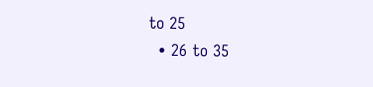to 25
  • 26 to 35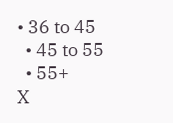• 36 to 45
  • 45 to 55
  • 55+
X